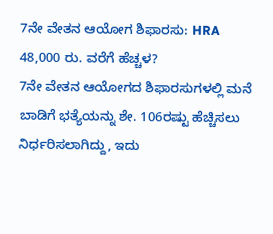7ನೇ ವೇತನ ಆಯೋಗ ಶಿಫಾರಸು: HRA 48,000 ರು. ವರೆಗೆ ಹೆಚ್ಚಳ?
7ನೇ ವೇತನ ಆಯೋಗದ ಶಿಫಾರಸುಗಳಲ್ಲಿ ಮನೆ ಬಾಡಿಗೆ ಭತ್ಯೆಯನ್ನು ಶೇ. 106ರಷ್ಟು ಹೆಚ್ಚಿಸಲು ನಿರ್ಧರಿಸಲಾಗಿದ್ದು, ಇದು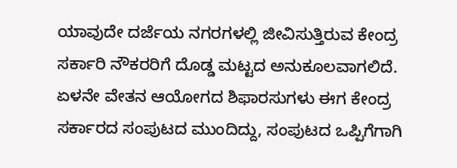ಯಾವುದೇ ದರ್ಜೆಯ ನಗರಗಳಲ್ಲಿ ಜೀವಿಸುತ್ತಿರುವ ಕೇಂದ್ರ ಸರ್ಕಾರಿ ನೌಕರರಿಗೆ ದೊಡ್ಡ ಮಟ್ಟದ ಅನುಕೂಲವಾಗಲಿದೆ.
ಏಳನೇ ವೇತನ ಆಯೋಗದ ಶಿಫಾರಸುಗಳು ಈಗ ಕೇಂದ್ರ ಸರ್ಕಾರದ ಸಂಪುಟದ ಮುಂದಿದ್ದು, ಸಂಪುಟದ ಒಪ್ಪಿಗೆಗಾಗಿ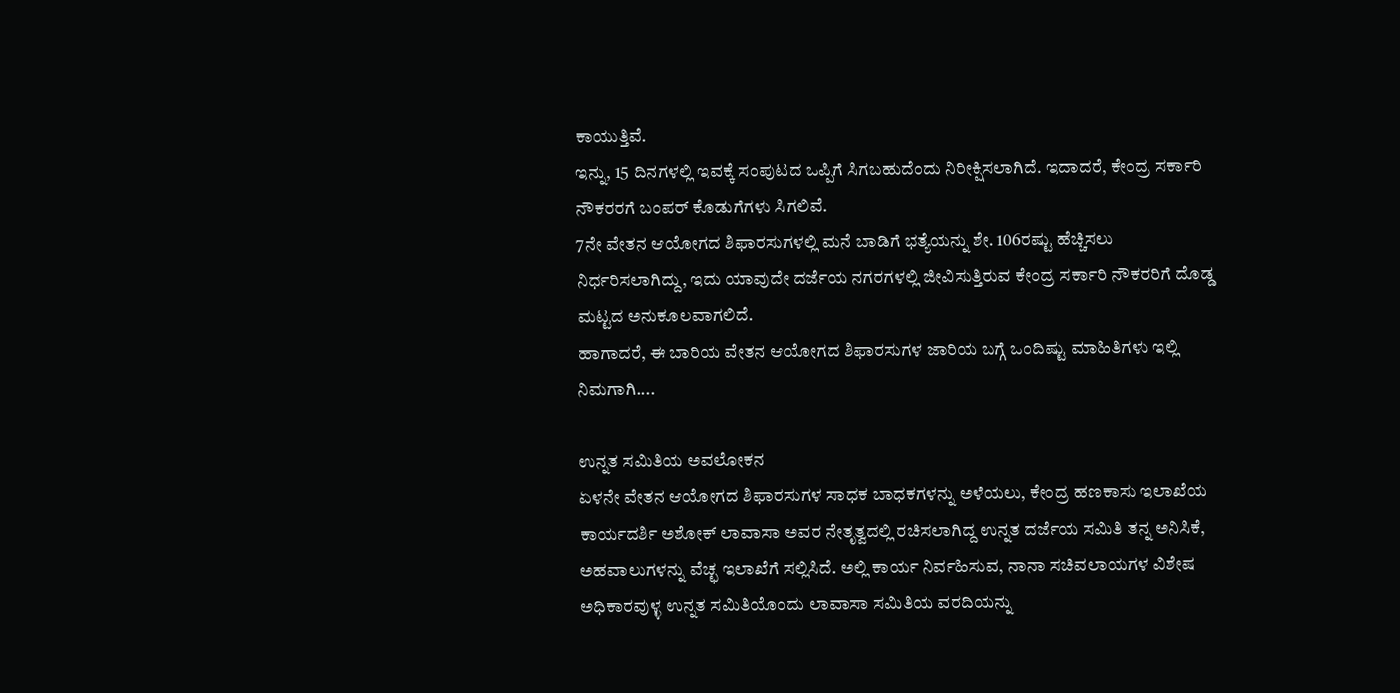ಕಾಯುತ್ತಿವೆ.
ಇನ್ನು, 15 ದಿನಗಳಲ್ಲಿ ಇವಕ್ಕೆ ಸಂಪುಟದ ಒಪ್ಪಿಗೆ ಸಿಗಬಹುದೆಂದು ನಿರೀಕ್ಷಿಸಲಾಗಿದೆ. ಇದಾದರೆ, ಕೇಂದ್ರ ಸರ್ಕಾರಿ ನೌಕರರಗೆ ಬಂಪರ್ ಕೊಡುಗೆಗಳು ಸಿಗಲಿವೆ.
7ನೇ ವೇತನ ಆಯೋಗದ ಶಿಫಾರಸುಗಳಲ್ಲಿ ಮನೆ ಬಾಡಿಗೆ ಭತ್ಯೆಯನ್ನು ಶೇ. 106ರಷ್ಟು ಹೆಚ್ಚಿಸಲು ನಿರ್ಧರಿಸಲಾಗಿದ್ದು, ಇದು ಯಾವುದೇ ದರ್ಜೆಯ ನಗರಗಳಲ್ಲಿ ಜೀವಿಸುತ್ತಿರುವ ಕೇಂದ್ರ ಸರ್ಕಾರಿ ನೌಕರರಿಗೆ ದೊಡ್ಡ ಮಟ್ಟದ ಅನುಕೂಲವಾಗಲಿದೆ.
ಹಾಗಾದರೆ, ಈ ಬಾರಿಯ ವೇತನ ಆಯೋಗದ ಶಿಫಾರಸುಗಳ ಜಾರಿಯ ಬಗ್ಗೆ ಒಂದಿಷ್ಟು ಮಾಹಿತಿಗಳು ಇಲ್ಲಿ ನಿಮಗಾಗಿ....

ಉನ್ನತ ಸಮಿತಿಯ ಅವಲೋಕನ
ಏಳನೇ ವೇತನ ಆಯೋಗದ ಶಿಫಾರಸುಗಳ ಸಾಧಕ ಬಾಧಕಗಳನ್ನು ಅಳೆಯಲು, ಕೇಂದ್ರ ಹಣಕಾಸು ಇಲಾಖೆಯ ಕಾರ್ಯದರ್ಶಿ ಅಶೋಕ್ ಲಾವಾಸಾ ಅವರ ನೇತೃತ್ವದಲ್ಲಿ ರಚಿಸಲಾಗಿದ್ದ ಉನ್ನತ ದರ್ಜೆಯ ಸಮಿತಿ ತನ್ನ ಅನಿಸಿಕೆ, ಅಹವಾಲುಗಳನ್ನು ವೆಚ್ಛ ಇಲಾಖೆಗೆ ಸಲ್ಲಿಸಿದೆ. ಅಲ್ಲಿ ಕಾರ್ಯ ನಿರ್ವಹಿಸುವ, ನಾನಾ ಸಚಿವಲಾಯಗಳ ವಿಶೇಷ ಅಧಿಕಾರವುಳ್ಳ ಉನ್ನತ ಸಮಿತಿಯೊಂದು ಲಾವಾಸಾ ಸಮಿತಿಯ ವರದಿಯನ್ನು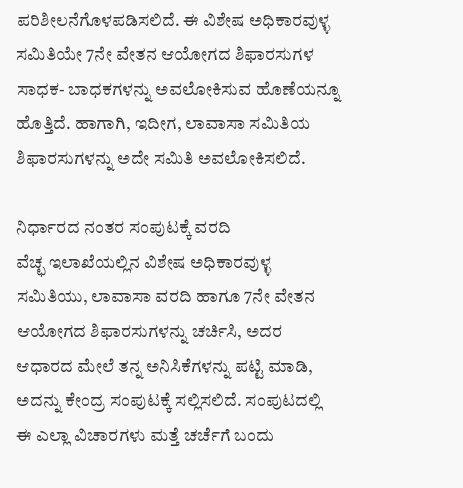ಪರಿಶೀಲನೆಗೊಳಪಡಿಸಲಿದೆ. ಈ ವಿಶೇಷ ಅಧಿಕಾರವುಳ್ಳ ಸಮಿತಿಯೇ 7ನೇ ವೇತನ ಆಯೋಗದ ಶಿಫಾರಸುಗಳ ಸಾಧಕ- ಬಾಧಕಗಳನ್ನು ಅವಲೋಕಿಸುವ ಹೊಣೆಯನ್ನೂ ಹೊತ್ತಿದೆ. ಹಾಗಾಗಿ, ಇದೀಗ, ಲಾವಾಸಾ ಸಮಿತಿಯ ಶಿಫಾರಸುಗಳನ್ನು ಅದೇ ಸಮಿತಿ ಅವಲೋಕಿಸಲಿದೆ.

ನಿರ್ಧಾರದ ನಂತರ ಸಂಪುಟಕ್ಕೆ ವರದಿ
ವೆಚ್ಛ ಇಲಾಖೆಯಲ್ಲಿನ ವಿಶೇಷ ಅಧಿಕಾರವುಳ್ಳ ಸಮಿತಿಯು, ಲಾವಾಸಾ ವರದಿ ಹಾಗೂ 7ನೇ ವೇತನ ಆಯೋಗದ ಶಿಫಾರಸುಗಳನ್ನು ಚರ್ಚಿಸಿ, ಅದರ ಆಧಾರದ ಮೇಲೆ ತನ್ನ ಅನಿಸಿಕೆಗಳನ್ನು ಪಟ್ಟಿ ಮಾಡಿ, ಅದನ್ನು ಕೇಂದ್ರ ಸಂಪುಟಕ್ಕೆ ಸಲ್ಲಿಸಲಿದೆ. ಸಂಪುಟದಲ್ಲಿ ಈ ಎಲ್ಲಾ ವಿಚಾರಗಳು ಮತ್ತೆ ಚರ್ಚೆಗೆ ಬಂದು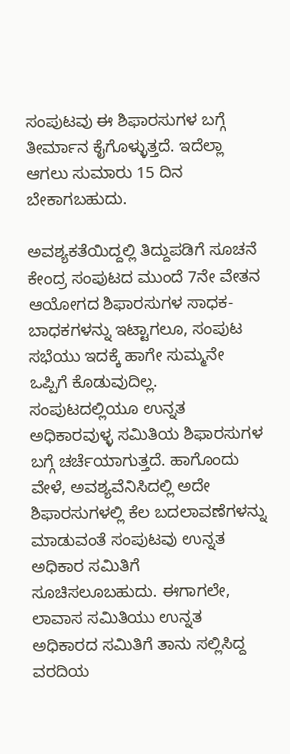ಸಂಪುಟವು ಈ ಶಿಫಾರಸುಗಳ ಬಗ್ಗೆ ತೀರ್ಮಾನ ಕೈಗೊಳ್ಳುತ್ತದೆ. ಇದೆಲ್ಲಾ ಆಗಲು ಸುಮಾರು 15 ದಿನ ಬೇಕಾಗಬಹುದು.

ಅವಶ್ಯಕತೆಯಿದ್ದಲ್ಲಿ ತಿದ್ದುಪಡಿಗೆ ಸೂಚನೆ
ಕೇಂದ್ರ ಸಂಪುಟದ ಮುಂದೆ 7ನೇ ವೇತನ ಆಯೋಗದ ಶಿಫಾರಸುಗಳ ಸಾಧಕ- ಬಾಧಕಗಳನ್ನು ಇಟ್ಟಾಗಲೂ, ಸಂಪುಟ ಸಭೆಯು ಇದಕ್ಕೆ ಹಾಗೇ ಸುಮ್ಮನೇ ಒಪ್ಪಿಗೆ ಕೊಡುವುದಿಲ್ಲ. ಸಂಪುಟದಲ್ಲಿಯೂ ಉನ್ನತ ಅಧಿಕಾರವುಳ್ಳ ಸಮಿತಿಯ ಶಿಫಾರಸುಗಳ ಬಗ್ಗೆ ಚರ್ಚೆಯಾಗುತ್ತದೆ. ಹಾಗೊಂದು ವೇಳೆ, ಅವಶ್ಯವೆನಿಸಿದಲ್ಲಿ ಅದೇ ಶಿಫಾರಸುಗಳಲ್ಲಿ ಕೆಲ ಬದಲಾವಣೆಗಳನ್ನು ಮಾಡುವಂತೆ ಸಂಪುಟವು ಉನ್ನತ ಅಧಿಕಾರ ಸಮಿತಿಗೆ ಸೂಚಿಸಲೂಬಹುದು. ಈಗಾಗಲೇ, ಲಾವಾಸ ಸಮಿತಿಯು ಉನ್ನತ ಅಧಿಕಾರದ ಸಮಿತಿಗೆ ತಾನು ಸಲ್ಲಿಸಿದ್ದ ವರದಿಯ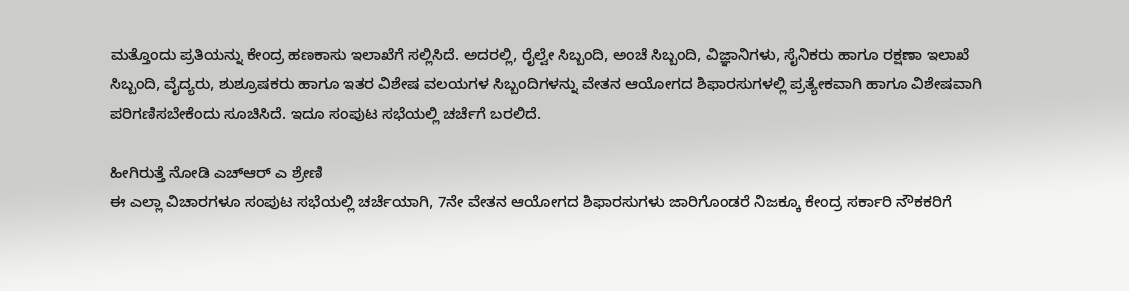ಮತ್ತೊಂದು ಪ್ರತಿಯನ್ನು ಕೇಂದ್ರ ಹಣಕಾಸು ಇಲಾಖೆಗೆ ಸಲ್ಲಿಸಿದೆ. ಅದರಲ್ಲಿ, ರೈಲ್ವೇ ಸಿಬ್ಬಂದಿ, ಅಂಚೆ ಸಿಬ್ಬಂದಿ, ವಿಜ್ಞಾನಿಗಳು, ಸೈನಿಕರು ಹಾಗೂ ರಕ್ಷಣಾ ಇಲಾಖೆ ಸಿಬ್ಬಂದಿ, ವೈದ್ಯರು, ಶುಶ್ರೂಷಕರು ಹಾಗೂ ಇತರ ವಿಶೇಷ ವಲಯಗಳ ಸಿಬ್ಬಂದಿಗಳನ್ನು ವೇತನ ಆಯೋಗದ ಶಿಫಾರಸುಗಳಲ್ಲಿ ಪ್ರತ್ಯೇಕವಾಗಿ ಹಾಗೂ ವಿಶೇಷವಾಗಿ ಪರಿಗಣಿಸಬೇಕೆಂದು ಸೂಚಿಸಿದೆ. ಇದೂ ಸಂಪುಟ ಸಭೆಯಲ್ಲಿ ಚರ್ಚೆಗೆ ಬರಲಿದೆ.

ಹೀಗಿರುತ್ತೆ ನೋಡಿ ಎಚ್ಆರ್ ಎ ಶ್ರೇಣಿ
ಈ ಎಲ್ಲಾ ವಿಚಾರಗಳೂ ಸಂಪುಟ ಸಭೆಯಲ್ಲಿ ಚರ್ಚೆಯಾಗಿ, 7ನೇ ವೇತನ ಆಯೋಗದ ಶಿಫಾರಸುಗಳು ಜಾರಿಗೊಂಡರೆ ನಿಜಕ್ಕೂ ಕೇಂದ್ರ ಸರ್ಕಾರಿ ನೌಕಕರಿಗೆ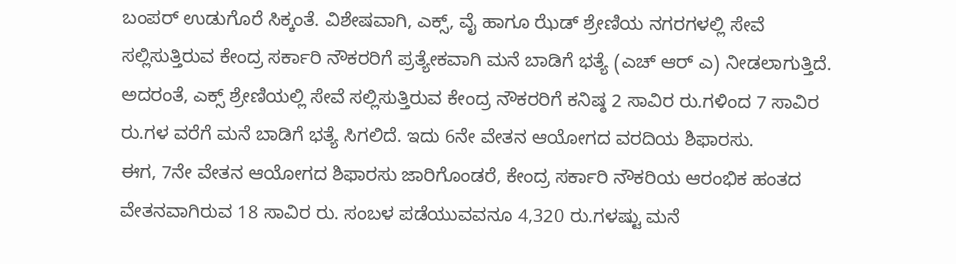ಬಂಪರ್ ಉಡುಗೊರೆ ಸಿಕ್ಕಂತೆ. ವಿಶೇಷವಾಗಿ, ಎಕ್ಸ್, ವೈ ಹಾಗೂ ಝೆಡ್ ಶ್ರೇಣಿಯ ನಗರಗಳಲ್ಲಿ ಸೇವೆ ಸಲ್ಲಿಸುತ್ತಿರುವ ಕೇಂದ್ರ ಸರ್ಕಾರಿ ನೌಕರರಿಗೆ ಪ್ರತ್ಯೇಕವಾಗಿ ಮನೆ ಬಾಡಿಗೆ ಭತ್ಯೆ (ಎಚ್ ಆರ್ ಎ) ನೀಡಲಾಗುತ್ತಿದೆ. ಅದರಂತೆ, ಎಕ್ಸ್ ಶ್ರೇಣಿಯಲ್ಲಿ ಸೇವೆ ಸಲ್ಲಿಸುತ್ತಿರುವ ಕೇಂದ್ರ ನೌಕರರಿಗೆ ಕನಿಷ್ಠ 2 ಸಾವಿರ ರು.ಗಳಿಂದ 7 ಸಾವಿರ ರು.ಗಳ ವರೆಗೆ ಮನೆ ಬಾಡಿಗೆ ಭತ್ಯೆ ಸಿಗಲಿದೆ. ಇದು 6ನೇ ವೇತನ ಆಯೋಗದ ವರದಿಯ ಶಿಫಾರಸು.
ಈಗ, 7ನೇ ವೇತನ ಆಯೋಗದ ಶಿಫಾರಸು ಜಾರಿಗೊಂಡರೆ, ಕೇಂದ್ರ ಸರ್ಕಾರಿ ನೌಕರಿಯ ಆರಂಭಿಕ ಹಂತದ ವೇತನವಾಗಿರುವ 18 ಸಾವಿರ ರು. ಸಂಬಳ ಪಡೆಯುವವನೂ 4,320 ರು.ಗಳಷ್ಟು ಮನೆ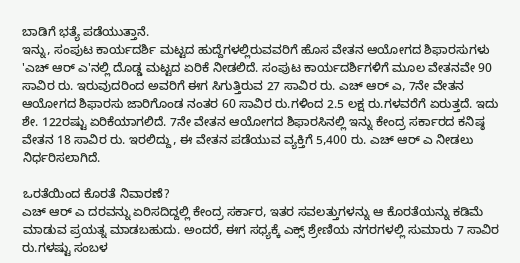ಬಾಡಿಗೆ ಭತ್ಯೆ ಪಡೆಯುತ್ತಾನೆ.
ಇನ್ನು, ಸಂಪುಟ ಕಾರ್ಯದರ್ಶಿ ಮಟ್ಟದ ಹುದ್ದೆಗಳಲ್ಲಿರುವವರಿಗೆ ಹೊಸ ವೇತನ ಆಯೋಗದ ಶಿಫಾರಸುಗಳು 'ಎಚ್ ಆರ್ ಎ'ನಲ್ಲಿ ದೊಡ್ಡ ಮಟ್ಟದ ಏರಿಕೆ ನೀಡಲಿದೆ. ಸಂಪುಟ ಕಾರ್ಯದರ್ಶಿಗಳಿಗೆ ಮೂಲ ವೇತನವೇ 90 ಸಾವಿರ ರು. ಇರುವುದರಿಂದ ಅವರಿಗೆ ಈಗ ಸಿಗುತ್ತಿರುವ 27 ಸಾವಿರ ರು. ಎಚ್ ಆರ್ ಎ, 7ನೇ ವೇತನ ಆಯೋಗದ ಶಿಫಾರಸು ಜಾರಿಗೊಂಡ ನಂತರ 60 ಸಾವಿರ ರು.ಗಳಿಂದ 2.5 ಲಕ್ಷ ರು.ಗಳವರೆಗೆ ಏರುತ್ತದೆ. ಇದು ಶೇ. 122ರಷ್ಟು ಏರಿಕೆಯಾಗಲಿದೆ. 7ನೇ ವೇತನ ಆಯೋಗದ ಶಿಫಾರಸಿನಲ್ಲಿ ಇನ್ನು ಕೇಂದ್ರ ಸರ್ಕಾರದ ಕನಿಷ್ಠ ವೇತನ 18 ಸಾವಿರ ರು. ಇರಲಿದ್ದು, ಈ ವೇತನ ಪಡೆಯುವ ವ್ಯಕ್ತಿಗೆ 5,400 ರು. ಎಚ್ ಆರ್ ಎ ನೀಡಲು ನಿರ್ಧರಿಸಲಾಗಿದೆ.

ಒರತೆಯಿಂದ ಕೊರತೆ ನಿವಾರಣೆ?
ಎಚ್ ಆರ್ ಎ ದರವನ್ನು ಏರಿಸದಿದ್ದಲ್ಲಿ ಕೇಂದ್ರ ಸರ್ಕಾರ, ಇತರ ಸವಲತ್ತುಗಳನ್ನು ಆ ಕೊರತೆಯನ್ನು ಕಡಿಮೆ ಮಾಡುವ ಪ್ರಯತ್ನ ಮಾಡಬಹುದು. ಅಂದರೆ, ಈಗ ಸಧ್ಯಕ್ಕೆ ಎಕ್ಸ್ ಶ್ರೇಣಿಯ ನಗರಗಳಲ್ಲಿ ಸುಮಾರು 7 ಸಾವಿರ ರು.ಗಳಷ್ಟು ಸಂಬಳ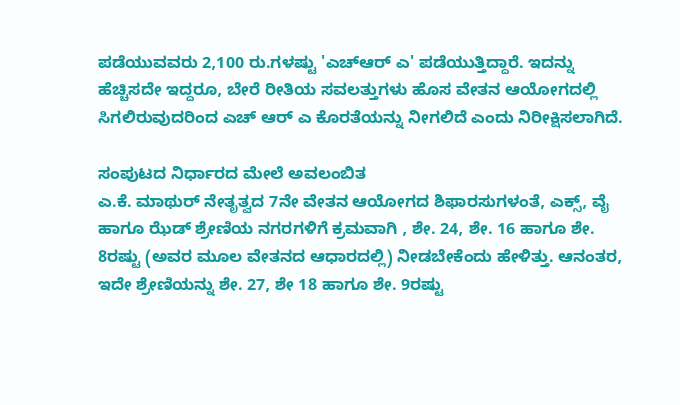ಪಡೆಯುವವರು 2,100 ರು.ಗಳಷ್ಟು 'ಎಚ್ಆರ್ ಎ' ಪಡೆಯುತ್ತಿದ್ದಾರೆ. ಇದನ್ನು ಹೆಚ್ಚಿಸದೇ ಇದ್ದರೂ, ಬೇರೆ ರೀತಿಯ ಸವಲತ್ತುಗಳು ಹೊಸ ವೇತನ ಆಯೋಗದಲ್ಲಿ ಸಿಗಲಿರುವುದರಿಂದ ಎಚ್ ಆರ್ ಎ ಕೊರತೆಯನ್ನು ನೀಗಲಿದೆ ಎಂದು ನಿರೀಕ್ಷಿಸಲಾಗಿದೆ.

ಸಂಪುಟದ ನಿರ್ಧಾರದ ಮೇಲೆ ಅವಲಂಬಿತ
ಎ.ಕೆ. ಮಾಥುರ್ ನೇತೃತ್ವದ 7ನೇ ವೇತನ ಆಯೋಗದ ಶಿಫಾರಸುಗಳಂತೆ, ಎಕ್ಸ್, ವೈ ಹಾಗೂ ಝೆಡ್ ಶ್ರೇಣಿಯ ನಗರಗಳಿಗೆ ಕ್ರಮವಾಗಿ , ಶೇ. 24, ಶೇ. 16 ಹಾಗೂ ಶೇ. 8ರಷ್ಟು (ಅವರ ಮೂಲ ವೇತನದ ಆಧಾರದಲ್ಲಿ) ನೀಡಬೇಕೆಂದು ಹೇಳಿತ್ತು. ಆನಂತರ, ಇದೇ ಶ್ರೇಣಿಯನ್ನು ಶೇ. 27, ಶೇ 18 ಹಾಗೂ ಶೇ. 9ರಷ್ಟು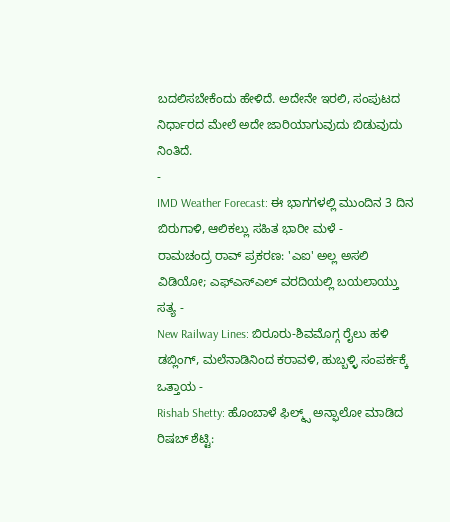ಬದಲಿಸಬೇಕೆಂದು ಹೇಳಿದೆ. ಅದೇನೇ ಇರಲಿ, ಸಂಪುಟದ ನಿರ್ಧಾರದ ಮೇಲೆ ಅದೇ ಜಾರಿಯಾಗುವುದು ಬಿಡುವುದು ನಿಂತಿದೆ.
-
IMD Weather Forecast: ಈ ಭಾಗಗಳಲ್ಲಿ ಮುಂದಿನ 3 ದಿನ ಬಿರುಗಾಳಿ, ಆಲಿಕಲ್ಲು ಸಹಿತ ಭಾರೀ ಮಳೆ -
ರಾಮಚಂದ್ರ ರಾವ್ ಪ್ರಕರಣ: 'ಎಐ' ಅಲ್ಲ ಅಸಲಿ ವಿಡಿಯೋ; ಎಫ್ಎಸ್ಎಲ್ ವರದಿಯಲ್ಲಿ ಬಯಲಾಯ್ತು ಸತ್ಯ -
New Railway Lines: ಬಿರೂರು-ಶಿವಮೊಗ್ಗ ರೈಲು ಹಳಿ ಡಬ್ಲಿಂಗ್, ಮಲೆನಾಡಿನಿಂದ ಕರಾವಳಿ, ಹುಬ್ಬಳ್ಳಿ ಸಂಪರ್ಕಕ್ಕೆ ಒತ್ತಾಯ -
Rishab Shetty: ಹೊಂಬಾಳೆ ಫಿಲ್ಮ್ಸ್ ಅನ್ಫಾಲೋ ಮಾಡಿದ ರಿಷಬ್ ಶೆಟ್ಟಿ: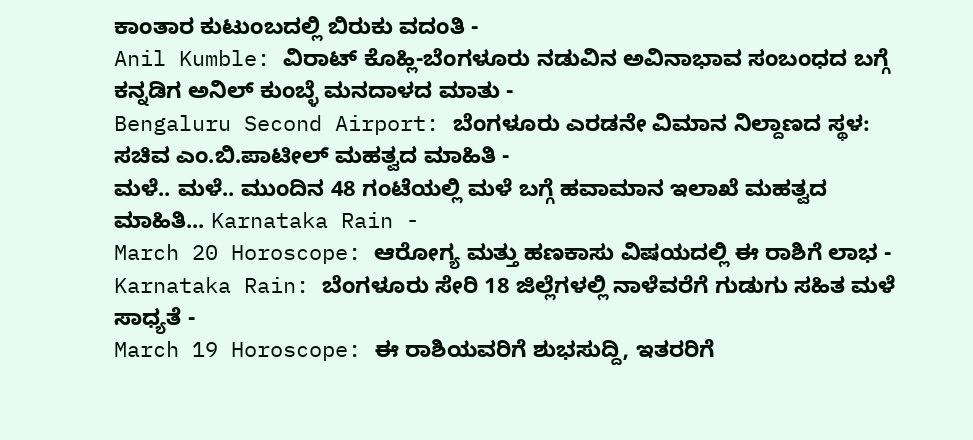ಕಾಂತಾರ ಕುಟುಂಬದಲ್ಲಿ ಬಿರುಕು ವದಂತಿ -
Anil Kumble: ವಿರಾಟ್ ಕೊಹ್ಲಿ-ಬೆಂಗಳೂರು ನಡುವಿನ ಅವಿನಾಭಾವ ಸಂಬಂಧದ ಬಗ್ಗೆ ಕನ್ನಡಿಗ ಅನಿಲ್ ಕುಂಬ್ಳೆ ಮನದಾಳದ ಮಾತು -
Bengaluru Second Airport: ಬೆಂಗಳೂರು ಎರಡನೇ ವಿಮಾನ ನಿಲ್ದಾಣದ ಸ್ಥಳ: ಸಚಿವ ಎಂ.ಬಿ.ಪಾಟೀಲ್ ಮಹತ್ವದ ಮಾಹಿತಿ -
ಮಳೆ.. ಮಳೆ.. ಮುಂದಿನ 48 ಗಂಟೆಯಲ್ಲಿ ಮಳೆ ಬಗ್ಗೆ ಹವಾಮಾನ ಇಲಾಖೆ ಮಹತ್ವದ ಮಾಹಿತಿ... Karnataka Rain -
March 20 Horoscope: ಆರೋಗ್ಯ ಮತ್ತು ಹಣಕಾಸು ವಿಷಯದಲ್ಲಿ ಈ ರಾಶಿಗೆ ಲಾಭ -
Karnataka Rain: ಬೆಂಗಳೂರು ಸೇರಿ 18 ಜಿಲ್ಲೆಗಳಲ್ಲಿ ನಾಳೆವರೆಗೆ ಗುಡುಗು ಸಹಿತ ಮಳೆ ಸಾಧ್ಯತೆ -
March 19 Horoscope: ಈ ರಾಶಿಯವರಿಗೆ ಶುಭಸುದ್ದಿ, ಇತರರಿಗೆ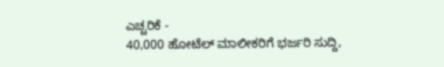ಎಚ್ಚರಿಕೆ -
40,000 ಹೋಟೆಲ್ ಮಾಲೀಕರಿಗೆ ಭರ್ಜರಿ ಸುದ್ದಿ,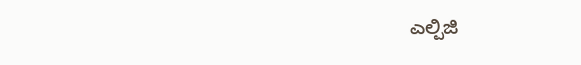ಎಲ್ಪಿಜಿ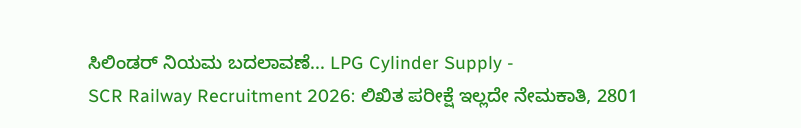ಸಿಲಿಂಡರ್ ನಿಯಮ ಬದಲಾವಣೆ... LPG Cylinder Supply -
SCR Railway Recruitment 2026: ಲಿಖಿತ ಪರೀಕ್ಷೆ ಇಲ್ಲದೇ ನೇಮಕಾತಿ, 2801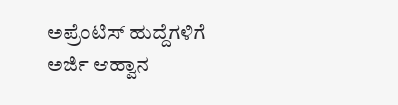ಅಪ್ರೆಂಟಿಸ್ ಹುದ್ದೆಗಳಿಗೆ ಅರ್ಜಿ ಆಹ್ವಾನ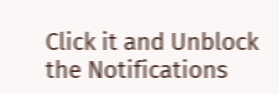Click it and Unblock the Notifications